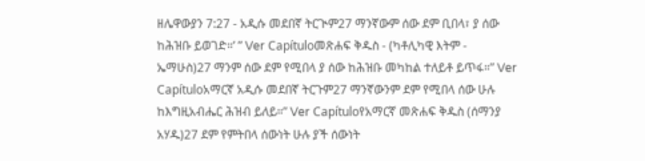ዘሌዋውያን 7:27 - አዲሱ መደበኛ ትርጒም27 ማንኛውም ሰው ደም ቢበላ፣ ያ ሰው ከሕዝቡ ይወገድ።’ ” Ver Capítuloመጽሐፍ ቅዱስ - (ካቶሊካዊ እትም - ኤማሁስ)27 ማንም ሰው ደም የሚበላ ያ ሰው ከሕዝቡ መካከል ተለይቶ ይጥፋ።” Ver Capítuloአማርኛ አዲሱ መደበኛ ትርጉም27 ማንኛውንም ደም የሚበላ ሰው ሁሉ ከእግዚአብሔር ሕዝብ ይለይ።” Ver Capítuloየአማርኛ መጽሐፍ ቅዱስ (ሰማንያ አሃዱ)27 ደም የምትበላ ሰውነት ሁሉ ያች ሰውነት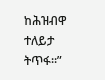ከሕዝብዋ ተለይታ ትጥፋ።”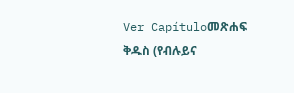Ver Capítuloመጽሐፍ ቅዱስ (የብሉይና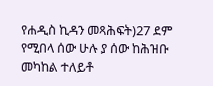የሐዲስ ኪዳን መጻሕፍት)27 ደም የሚበላ ሰው ሁሉ ያ ሰው ከሕዝቡ መካከል ተለይቶ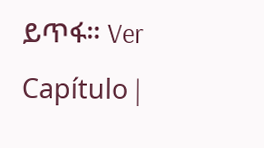ይጥፋ። Ver Capítulo |